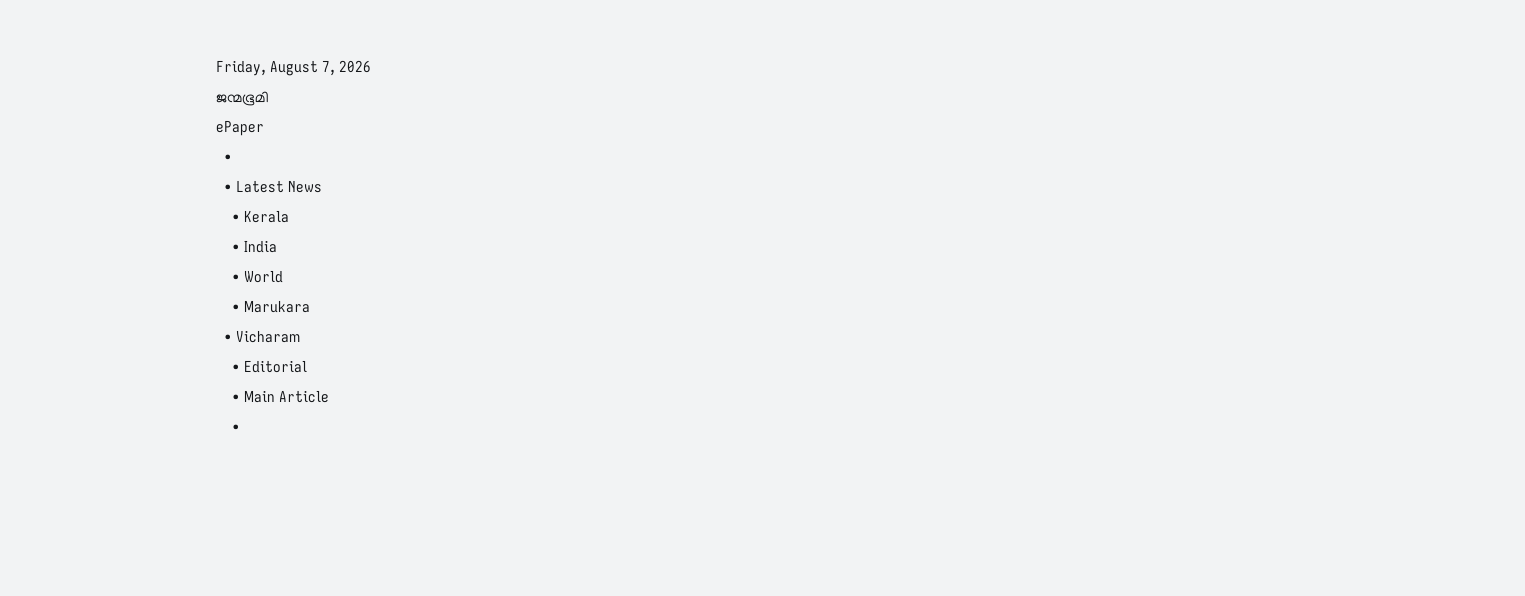Friday, August 7, 2026
ജന്മഭൂമി
ePaper
  •
  • Latest News
    • Kerala
    • India
    • World
    • Marukara
  • Vicharam
    • Editorial
    • Main Article
    •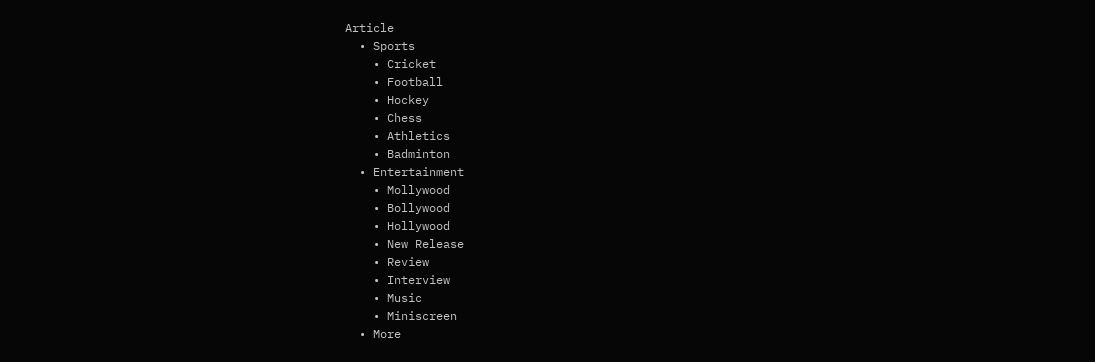Article
  • Sports
    • Cricket
    • Football
    • Hockey
    • Chess
    • Athletics
    • Badminton
  • Entertainment
    • Mollywood
    • Bollywood
    • Hollywood
    • New Release
    • Review
    • Interview
    • Music
    • Miniscreen
  • More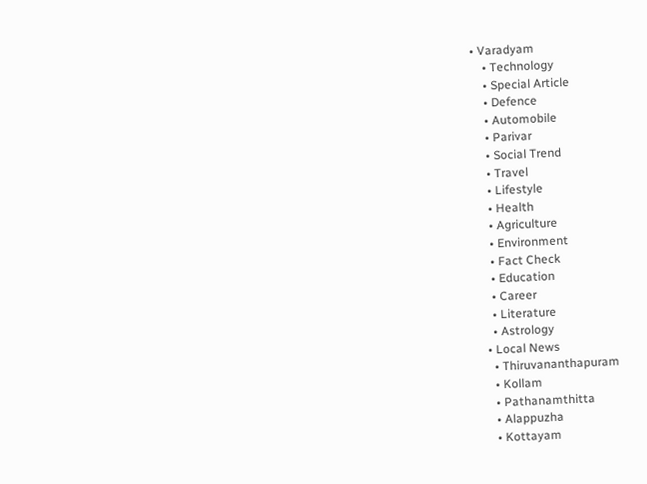• Varadyam
    • Technology
    • Special Article
    • Defence
    • Automobile
    • Parivar
    • Social Trend
    • Travel
    • Lifestyle
    • Health
    • Agriculture
    • Environment
    • Fact Check
    • Education
    • Career
    • Literature
    • Astrology
  • Local News
    • Thiruvananthapuram
    • Kollam
    • Pathanamthitta
    • Alappuzha
    • Kottayam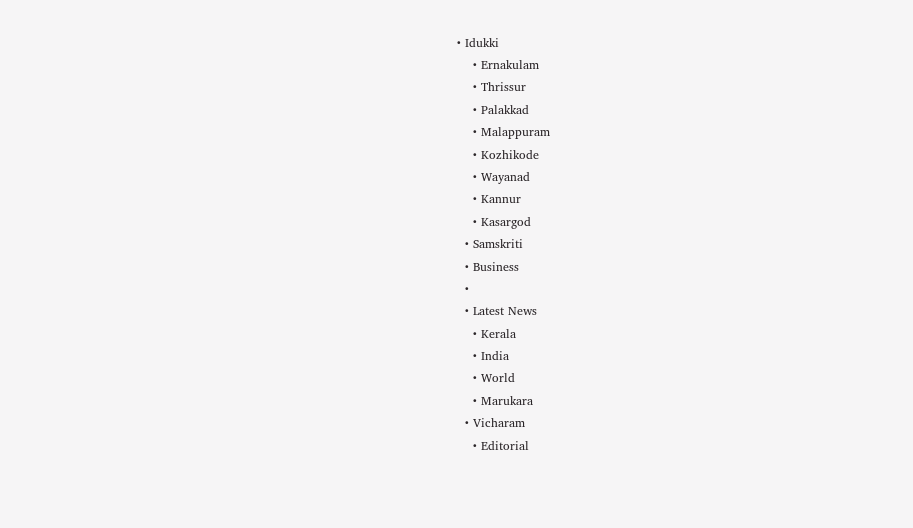• Idukki
    • Ernakulam
    • Thrissur
    • Palakkad
    • Malappuram
    • Kozhikode
    • Wayanad
    • Kannur
    • Kasargod
  • Samskriti
  • Business
  •
  • Latest News
    • Kerala
    • India
    • World
    • Marukara
  • Vicharam
    • Editorial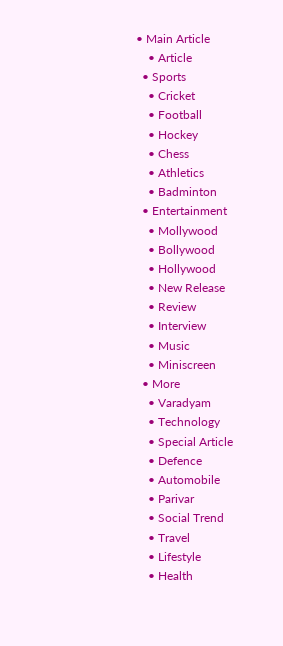• Main Article
    • Article
  • Sports
    • Cricket
    • Football
    • Hockey
    • Chess
    • Athletics
    • Badminton
  • Entertainment
    • Mollywood
    • Bollywood
    • Hollywood
    • New Release
    • Review
    • Interview
    • Music
    • Miniscreen
  • More
    • Varadyam
    • Technology
    • Special Article
    • Defence
    • Automobile
    • Parivar
    • Social Trend
    • Travel
    • Lifestyle
    • Health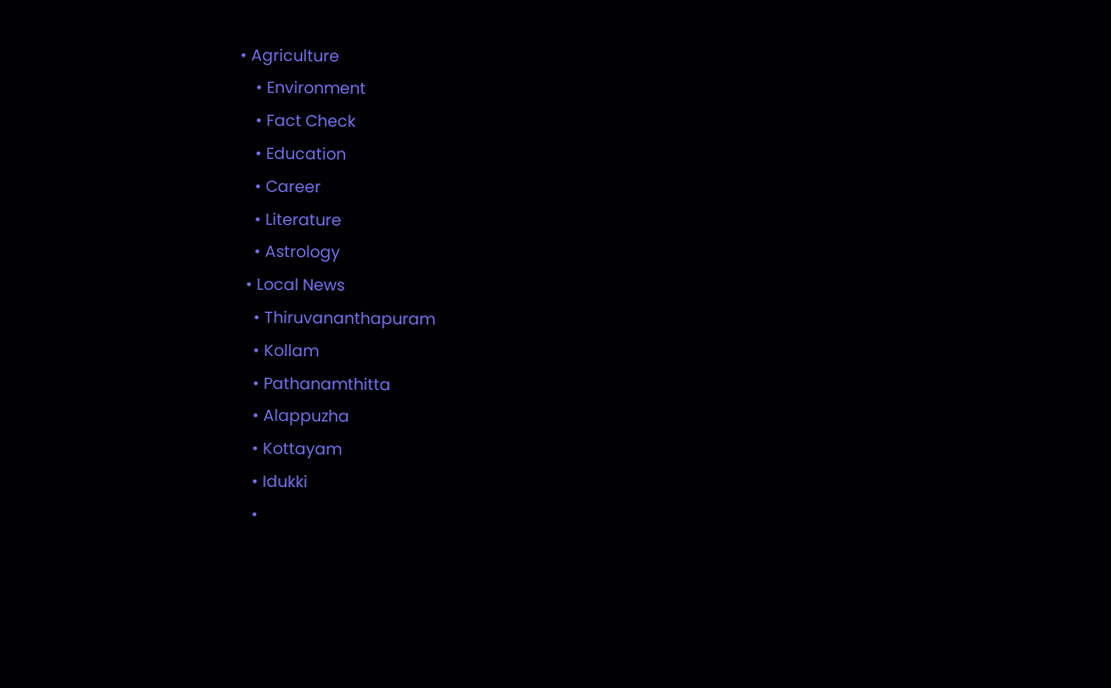• Agriculture
    • Environment
    • Fact Check
    • Education
    • Career
    • Literature
    • Astrology
  • Local News
    • Thiruvananthapuram
    • Kollam
    • Pathanamthitta
    • Alappuzha
    • Kottayam
    • Idukki
    •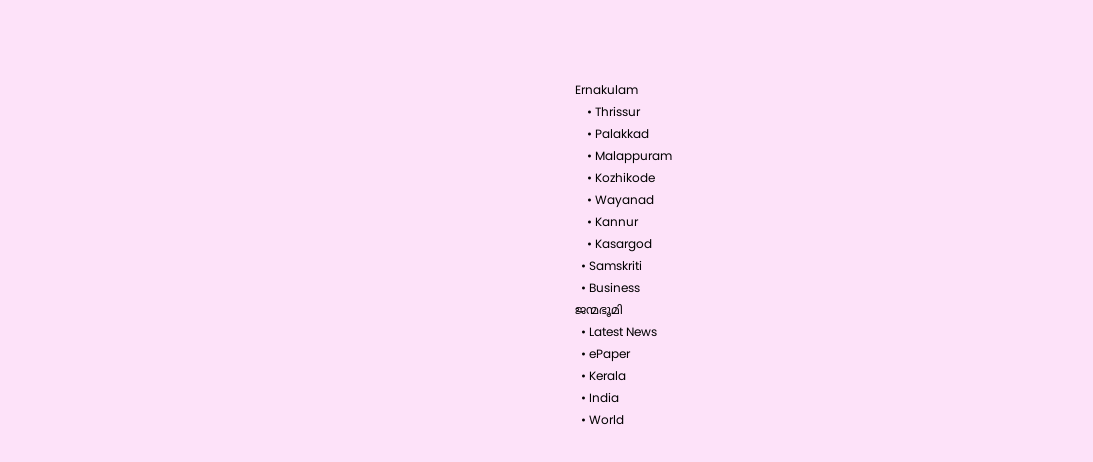Ernakulam
    • Thrissur
    • Palakkad
    • Malappuram
    • Kozhikode
    • Wayanad
    • Kannur
    • Kasargod
  • Samskriti
  • Business
ജന്മഭൂമി
  • Latest News
  • ePaper
  • Kerala
  • India
  • World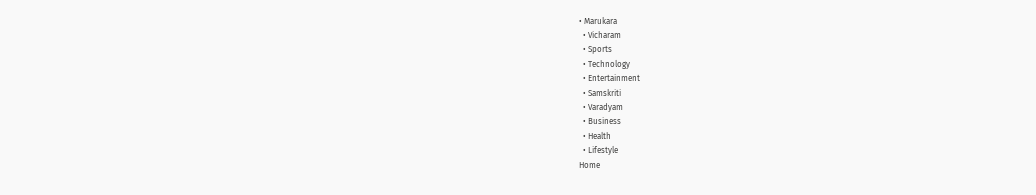• Marukara
  • Vicharam
  • Sports
  • Technology
  • Entertainment
  • Samskriti
  • Varadyam
  • Business
  • Health
  • Lifestyle
Home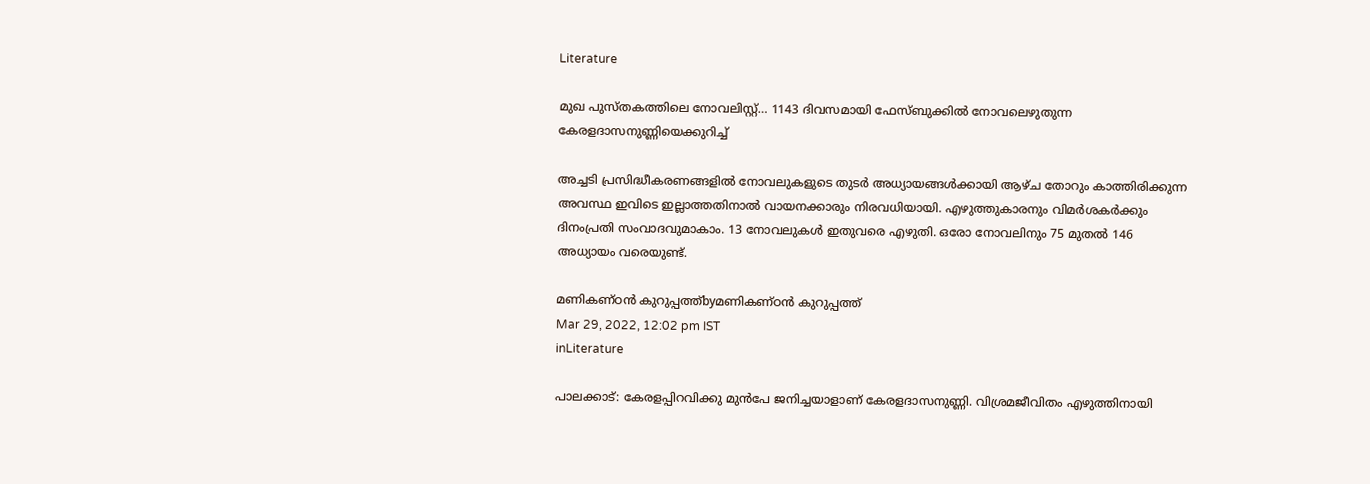Literature

മുഖ പുസ്തകത്തിലെ നോവലിസ്റ്റ്… 1143 ദിവസമായി ഫേസ്ബുക്കില്‍ നോവലെഴുതുന്ന കേരളദാസനുണ്ണിയെക്കുറിച്ച്

അച്ചടി പ്രസിദ്ധീകരണങ്ങളില്‍ നോവലുകളുടെ തുടര്‍ അധ്യായങ്ങള്‍ക്കായി ആഴ്ച തോറും കാത്തിരിക്കുന്ന അവസ്ഥ ഇവിടെ ഇല്ലാത്തതിനാല്‍ വായനക്കാരും നിരവധിയായി. എഴുത്തുകാരനും വിമര്‍ശകര്‍ക്കും ദിനംപ്രതി സംവാദവുമാകാം. 13 നോവലുകള്‍ ഇതുവരെ എഴുതി. ഒരോ നോവലിനും 75 മുതല്‍ 146 അധ്യായം വരെയുണ്ട്.

മണികണ്ഠന്‍ കുറുപ്പത്ത്byമണികണ്ഠന്‍ കുറുപ്പത്ത്
Mar 29, 2022, 12:02 pm IST
inLiterature

പാലക്കാട്: കേരളപ്പിറവിക്കു മുന്‍പേ ജനിച്ചയാളാണ് കേരളദാസനുണ്ണി. വിശ്രമജീവിതം എഴുത്തിനായി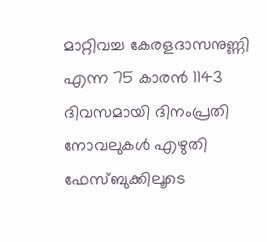മാറ്റിവച്ച കേരളദാസനുണ്ണി എന്ന 75 കാരന്‍ 1143 ദിവസമായി ദിനംപ്രതി നോവലുകള്‍ എഴുതി ഫേസ്ബുക്കിലൂടെ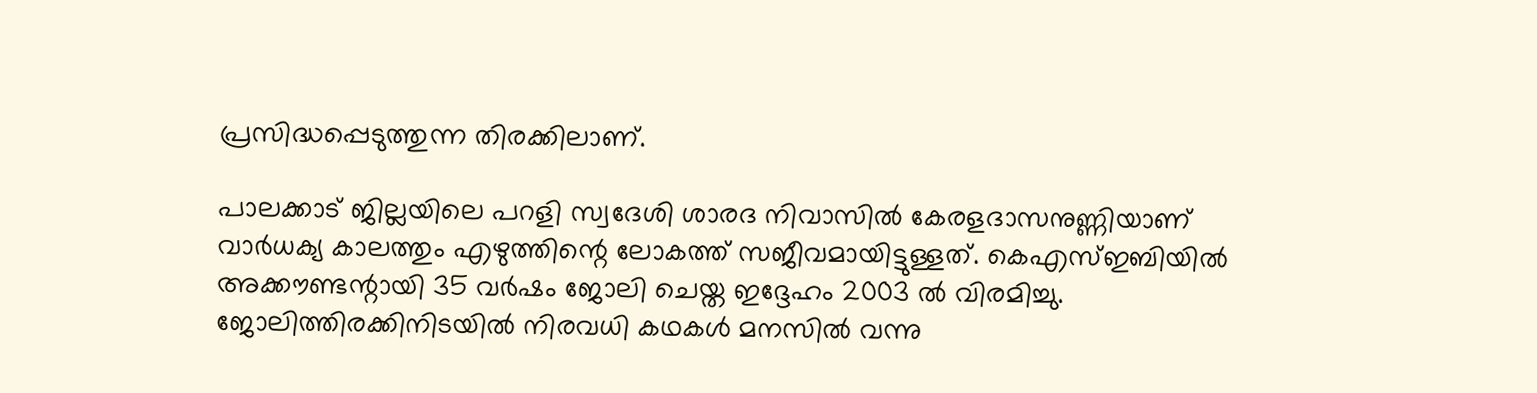പ്രസിദ്ധപ്പെടുത്തുന്ന തിരക്കിലാണ്.

പാലക്കാട് ജില്ലയിലെ പറളി സ്വദേശി ശാരദ നിവാസില്‍ കേരളദാസനുണ്ണിയാണ് വാര്‍ധക്യ കാലത്തും എഴുത്തിന്റെ ലോകത്ത് സജീവമായിട്ടുള്ളത്. കെഎസ്ഇബിയില്‍ അക്കൗണ്ടന്റായി 35 വര്‍ഷം ജോലി ചെയ്ത ഇദ്ദേഹം 2003 ല്‍ വിരമിച്ചു. ജോലിത്തിരക്കിനിടയില്‍ നിരവധി കഥകള്‍ മനസില്‍ വന്നു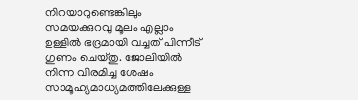നിറയാറുണ്ടെങ്കിലും സമയക്കുറവു മൂലം എല്ലാം ഉള്ളില്‍ ഭദ്രമായി വച്ചത് പിന്നീട് ഗുണം ചെയ്തു. ജോലിയില്‍ നിന്ന വിരമിച്ച ശേഷം സാമൂഹ്യമാധ്യമത്തിലേക്കുള്ള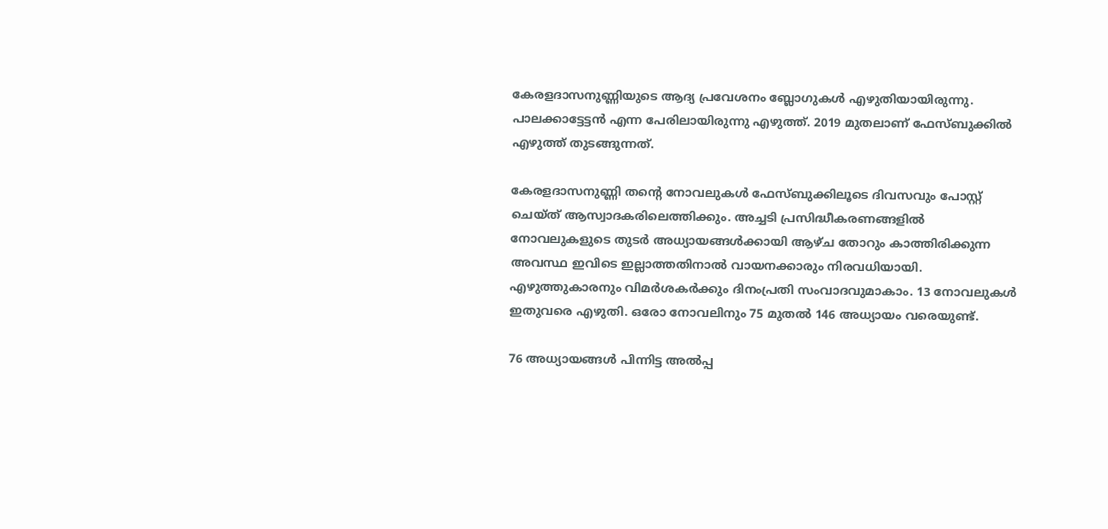കേരളദാസനുണ്ണിയുടെ ആദ്യ പ്രവേശനം ബ്ലോഗുകള്‍ എഴുതിയായിരുന്നു. പാലക്കാട്ടേട്ടന്‍ എന്ന പേരിലായിരുന്നു എഴുത്ത്. 2019 മുതലാണ് ഫേസ്ബുക്കില്‍ എഴുത്ത് തുടങ്ങുന്നത്.

കേരളദാസനുണ്ണി തന്റെ നോവലുകള്‍ ഫേസ്ബുക്കിലൂടെ ദിവസവും പോസ്റ്റ് ചെയ്ത് ആസ്വാദകരിലെത്തിക്കും. അച്ചടി പ്രസിദ്ധീകരണങ്ങളില്‍ നോവലുകളുടെ തുടര്‍ അധ്യായങ്ങള്‍ക്കായി ആഴ്ച തോറും കാത്തിരിക്കുന്ന അവസ്ഥ ഇവിടെ ഇല്ലാത്തതിനാല്‍ വായനക്കാരും നിരവധിയായി. എഴുത്തുകാരനും വിമര്‍ശകര്‍ക്കും ദിനംപ്രതി സംവാദവുമാകാം. 13 നോവലുകള്‍ ഇതുവരെ എഴുതി. ഒരോ നോവലിനും 75 മുതല്‍ 146 അധ്യായം വരെയുണ്ട്.

76 അധ്യായങ്ങള്‍ പിന്നിട്ട അല്‍പ്പ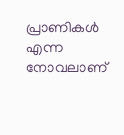പ്രാണികള്‍ എന്ന നോവലാണ്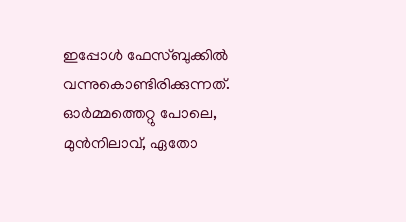ഇപ്പോള്‍ ഫേസ്ബുക്കില്‍ വന്നുകൊണ്ടിരിക്കുന്നത്. ഓര്‍മ്മത്തെറ്റു പോലെ, മുന്‍നിലാവ്, ഏതോ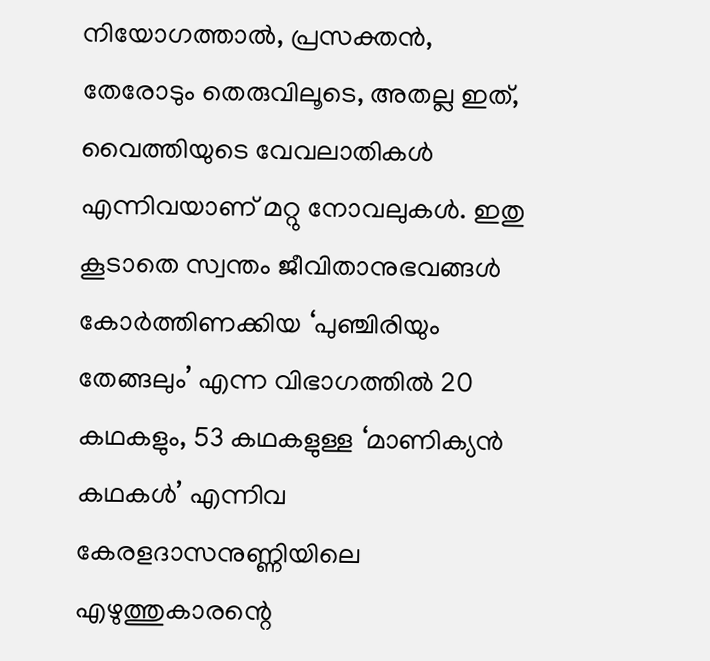നിയോഗത്താല്‍, പ്രസക്തന്‍, തേരോടും തെരുവിലൂടെ, അതല്ല ഇത്, വൈത്തിയുടെ വേവലാതികള്‍ എന്നിവയാണ് മറ്റു നോവലുകള്‍. ഇതു കൂടാതെ സ്വന്തം ജീവിതാനുഭവങ്ങള്‍ കോര്‍ത്തിണക്കിയ ‘പുഞ്ചിരിയും തേങ്ങലും’ എന്ന വിഭാഗത്തില്‍ 20 കഥകളും, 53 കഥകളുള്ള ‘മാണിക്യന്‍ കഥകള്‍’ എന്നിവ കേരളദാസനുണ്ണിയിലെ എഴുത്തുകാരന്റെ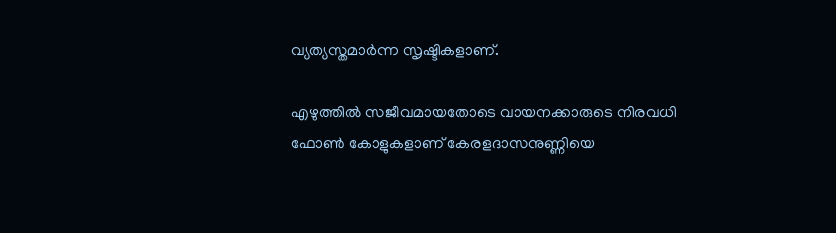വ്യത്യസ്തമാര്‍ന്ന സൃഷ്ടികളാണ്.

എഴുത്തില്‍ സജീവമായതോടെ വായനക്കാരുടെ നിരവധി ഫോണ്‍ കോളുകളാണ് കേരളദാസനുണ്ണിയെ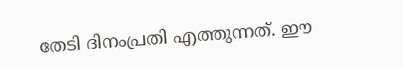തേടി ദിനംപ്രതി എത്തുന്നത്. ഈ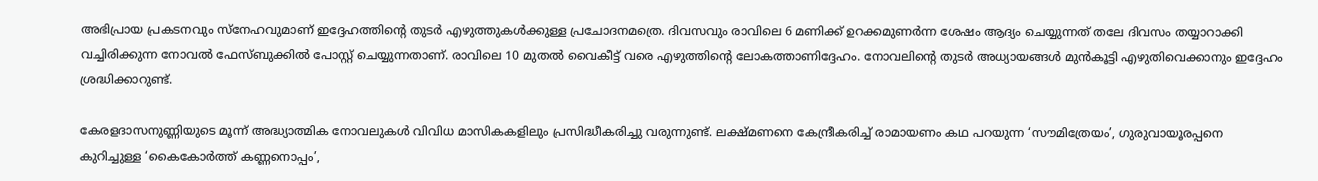അഭിപ്രായ പ്രകടനവും സ്‌നേഹവുമാണ് ഇദ്ദേഹത്തിന്റെ തുടര്‍ എഴുത്തുകള്‍ക്കുള്ള പ്രചോദനമത്രെ. ദിവസവും രാവിലെ 6 മണിക്ക് ഉറക്കമുണര്‍ന്ന ശേഷം ആദ്യം ചെയ്യുന്നത് തലേ ദിവസം തയ്യാറാക്കി വച്ചിരിക്കുന്ന നോവല്‍ ഫേസ്ബുക്കില്‍ പോസ്റ്റ് ചെയ്യുന്നതാണ്. രാവിലെ 10 മുതല്‍ വൈകീട്ട് വരെ എഴുത്തിന്റെ ലോകത്താണിദ്ദേഹം. നോവലിന്റെ തുടര്‍ അധ്യായങ്ങള്‍ മുന്‍കൂട്ടി എഴുതിവെക്കാനും ഇദ്ദേഹം ശ്രദ്ധിക്കാറുണ്ട്.

കേരളദാസനുണ്ണിയുടെ മൂന്ന് അദ്ധ്യാത്മിക നോവലുകള്‍ വിവിധ മാസികകളിലും പ്രസിദ്ധീകരിച്ചു വരുന്നുണ്ട്. ലക്ഷ്മണനെ കേന്ദ്രീകരിച്ച് രാമായണം കഥ പറയുന്ന ‘സൗമിത്രേയം’, ഗുരുവായൂരപ്പനെ കുറിച്ചുള്ള ‘കൈകോര്‍ത്ത് കണ്ണനൊപ്പം’,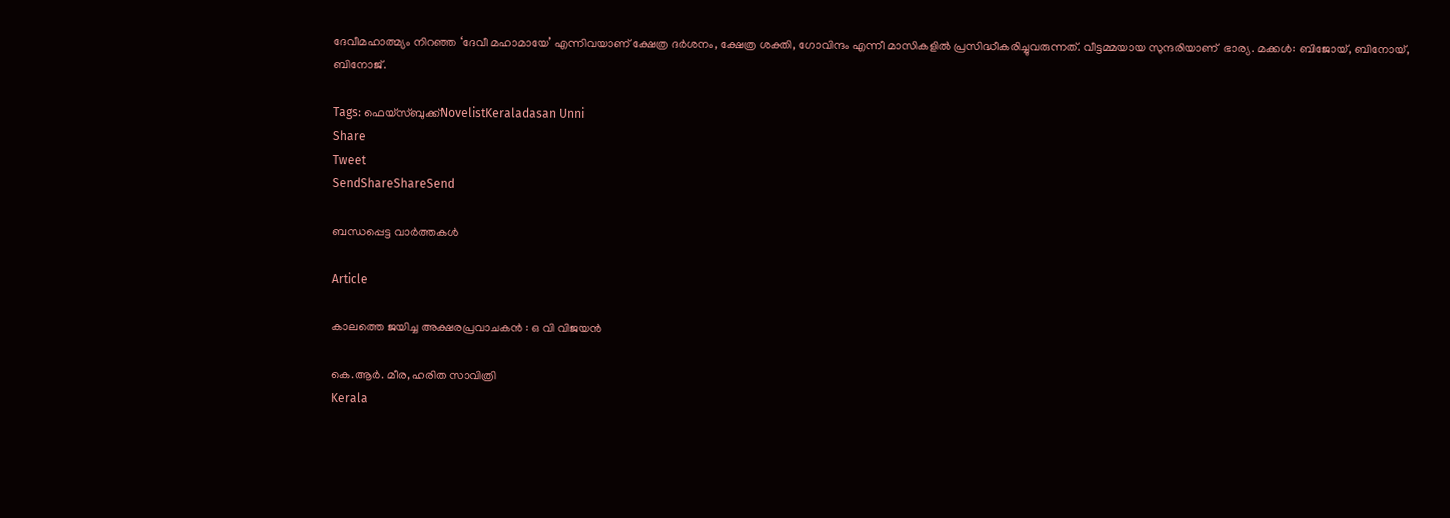ദേവീമഹാത്മ്യം നിറഞ്ഞ ‘ദേവീ മഹാമായേ’ എന്നിവയാണ് ക്ഷേത്ര ദര്‍ശനം, ക്ഷേത്ര ശക്തി, ഗോവിന്ദം എന്നീ മാസികളില്‍ പ്രസിദ്ധീകരിച്ചുവരുന്നത്. വീട്ടമ്മയായ സുന്ദരിയാണ്  ഭാര്യ. മക്കള്‍: ബിജോയ്, ബിനോയ്, ബിനോജ്.

Tags: ഫെയ്സ്ബുക്ക്NovelistKeraladasan Unni
Share
Tweet
SendShareShareSend

ബന്ധപ്പെട്ട വാര്‍ത്തകള്‍

Article

കാലത്തെ ജയിച്ച അക്ഷരപ്രവാചകൻ : ഒ വി വിജയൻ

കെ.ആര്‍. മീര, ഹരിത സാവിത്രി
Kerala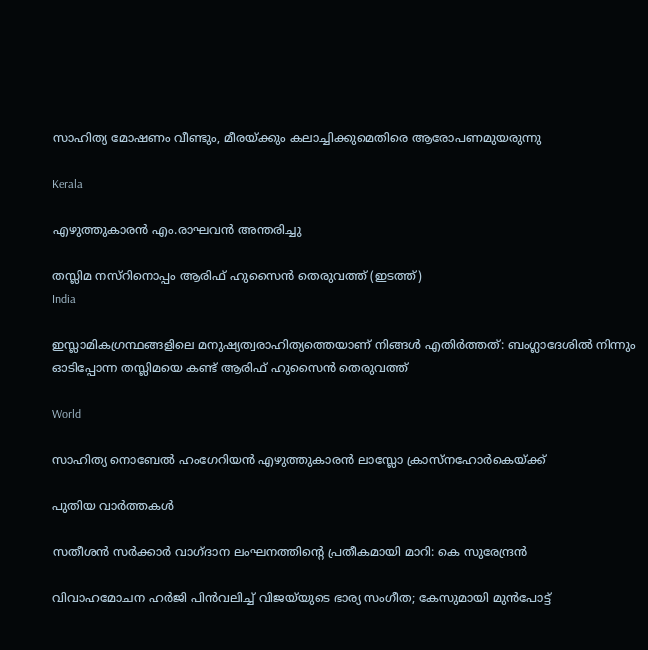സാഹിത്യ മോഷണം വീണ്ടും, മീരയ്‌ക്കും കലാച്ചിക്കുമെതിരെ ആരോപണമുയരുന്നു

Kerala

എഴുത്തുകാരൻ എം.രാഘവൻ അന്തരിച്ചു

തസ്ലിമ നസ്റിനൊപ്പം ആരിഫ് ഹുസൈന്‍ തെരുവത്ത് (ഇടത്ത്)
India

ഇസ്ലാമികഗ്രന്ഥങ്ങളിലെ മനുഷ്യത്വരാഹിത്യത്തെയാണ് നിങ്ങള്‍ എതിര്‍ത്തത്: ബംഗ്ലാദേശില്‍ നിന്നും ഓടിപ്പോന്ന തസ്ലിമയെ കണ്ട് ആരിഫ് ഹുസൈന്‍ തെരുവത്ത്

World

സാഹിത്യ നൊബേല്‍ ഹംഗേറിയന്‍ എഴുത്തുകാരന്‍ ലാസ്ലോ ക്രാസ്നഹോര്‍കെയ്‌ക്ക്

പുതിയ വാര്‍ത്തകള്‍

സതീശൻ സർക്കാർ വാഗ്ദാന ലംഘനത്തിന്റെ പ്രതീകമായി മാറി: കെ സുരേന്ദ്രൻ

വിവാഹമോചന ഹർജി പിൻവലിച്ച് വിജയ്‌യുടെ ഭാര്യ സംഗീത; കേസുമായി മുൻപോട്ട്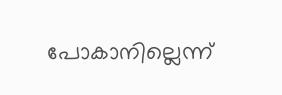പോകാനില്ലെന്ന്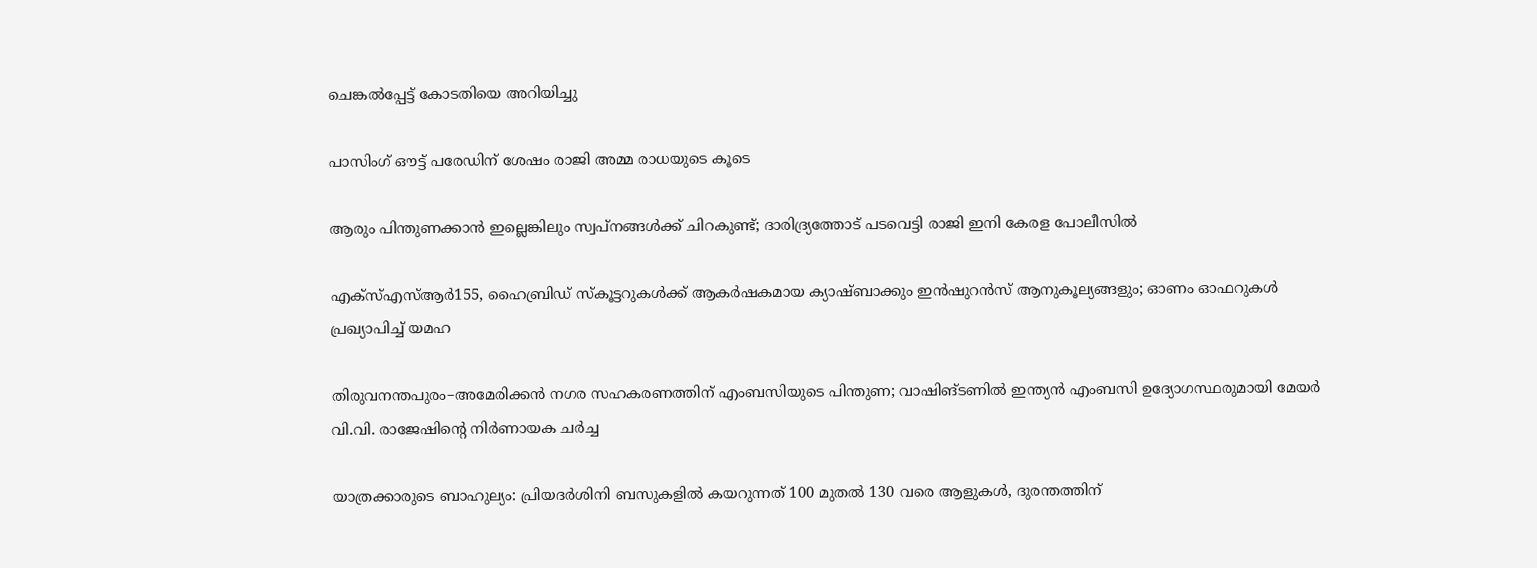ചെങ്കൽപ്പേട്ട് കോടതിയെ അറിയിച്ചു

പാസിംഗ് ഔട്ട് പരേഡിന് ശേഷം രാജി അമ്മ രാധയുടെ കൂടെ

ആരും പിന്തുണക്കാന്‍ ഇല്ലെങ്കിലും സ്വപ്‌നങ്ങള്‍ക്ക് ചിറകുണ്ട്; ദാരിദ്ര്യത്തോട് പടവെട്ടി രാജി ഇനി കേരള പോലീസില്‍

എക്സ്എസ്ആർ155, ഹൈബ്രിഡ് സ്കൂട്ടറുകൾക്ക് ആകർഷകമായ ക്യാഷ്ബാക്കും ഇൻഷുറൻസ് ആനുകൂല്യങ്ങളും; ഓണം ഓഫറുകൾ പ്രഖ്യാപിച്ച് യമഹ

തിരുവനന്തപുരം–അമേരിക്കൻ നഗര സഹകരണത്തിന് എംബസിയുടെ പിന്തുണ; വാഷിങ്ടണിൽ ഇന്ത്യൻ എംബസി ഉദ്യോഗസ്ഥരുമായി മേയർ വി.വി. രാജേഷിന്റെ നിർണായക ചർച്ച

യാത്രക്കാരുടെ ബാഹുല്യം: പ്രിയദർശിനി ബസുകളിൽ കയറുന്നത് 100 മുതല്‍ 130 വരെ ആളുകൾ, ദുരന്തത്തിന്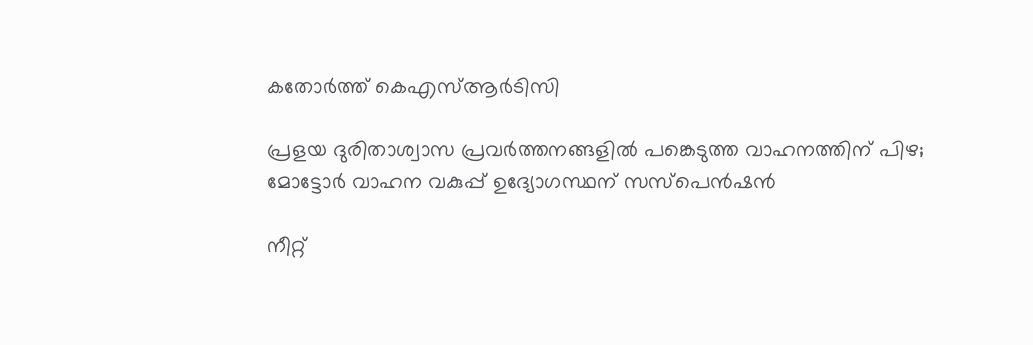കതോര്‍ത്ത് കെഎസ്ആര്‍ടിസി

പ്രളയ ദുരിതാശ്വാസ പ്രവർത്തനങ്ങളിൽ പങ്കെടുത്ത വാഹനത്തിന് പിഴ; മോട്ടോർ വാഹന വകുപ്പ് ഉദ്യോഗസ്ഥന് സസ്‌പെൻഷൻ

നീറ്റ്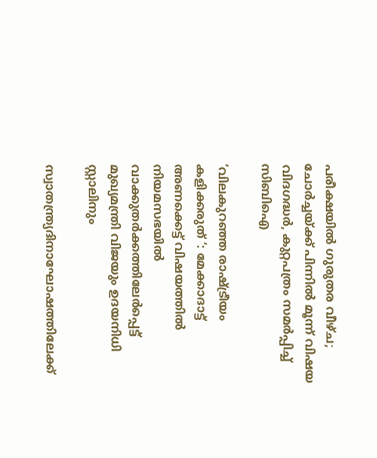പരീക്ഷയിൽ ഗുരുതര വീഴ്ച; ചോർച്ചയ്‌ക്ക് പിന്നിൽ മൂന്ന് വിഷയ വിദഗദ്ധർ, കുറ്റപത്രം സമർപ്പിച്ച് സിബിഐ

‘വിലകുറഞ്ഞ രാഷ്‌ട്രീയം കളിക്കരുത് ‘: മേക്കാദാട്ട് അണക്കെട്ട് വിഷയത്തിൽ നിയമസഭയിൽ വാക്കുതർക്കത്തിലേർപ്പെട്ട് മുഖ്യമന്ത്രി വിജയും ഉദയനിധി സ്റ്റാലിനും

സ്വാതന്ത്ര്യദിനാഘോഷത്തിലേക്ക്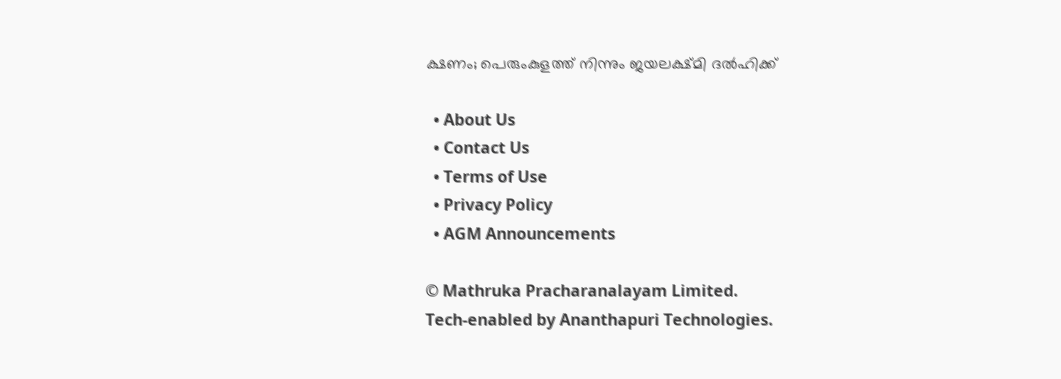ക്ഷണം; പെരുംകുളത്ത് നിന്നും ജയലക്ഷ്മി ദൽഹിക്ക്

  • About Us
  • Contact Us
  • Terms of Use
  • Privacy Policy
  • AGM Announcements

© Mathruka Pracharanalayam Limited.
Tech-enabled by Ananthapuri Technologies.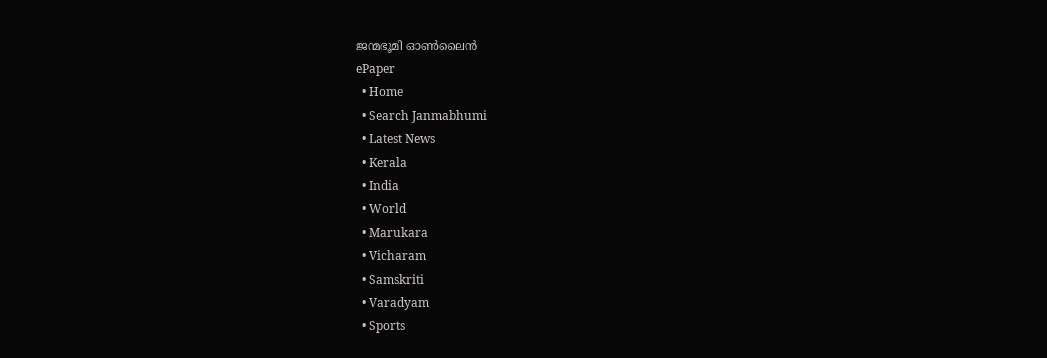ജന്മഭൂമി ഓണ്‍ലൈന്‍
ePaper
  • Home
  • Search Janmabhumi
  • Latest News
  • Kerala
  • India
  • World
  • Marukara
  • Vicharam
  • Samskriti
  • Varadyam
  • Sports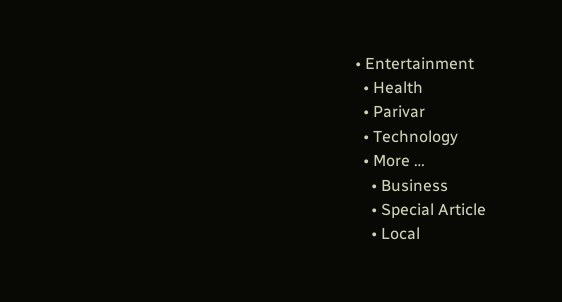• Entertainment
  • Health
  • Parivar
  • Technology
  • More …
    • Business
    • Special Article
    • Local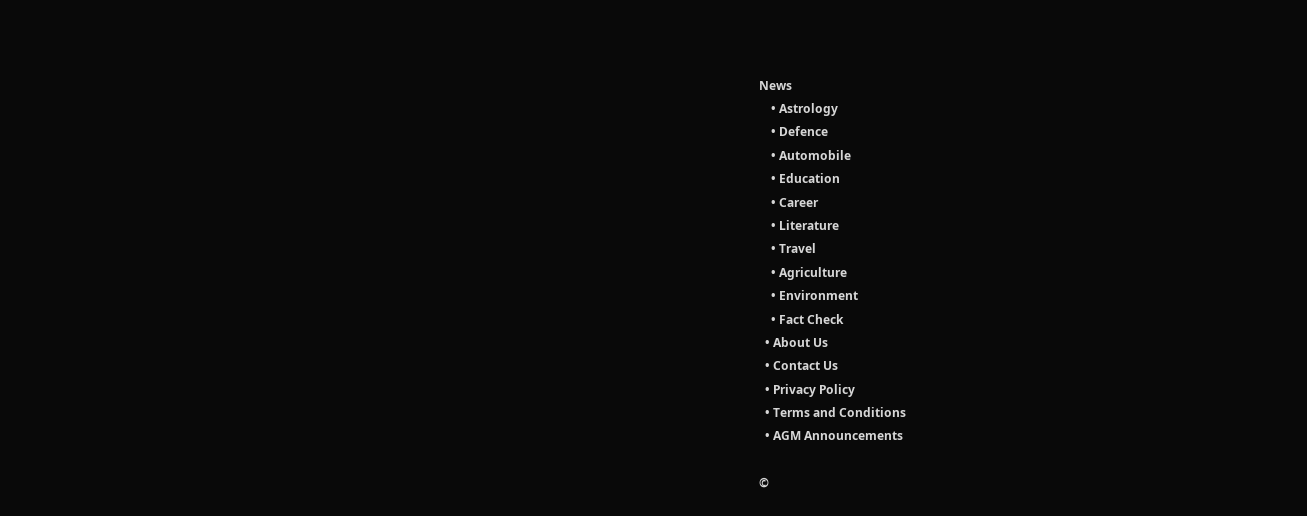News
    • Astrology
    • Defence
    • Automobile
    • Education
    • Career
    • Literature
    • Travel
    • Agriculture
    • Environment
    • Fact Check
  • About Us
  • Contact Us
  • Privacy Policy
  • Terms and Conditions
  • AGM Announcements

©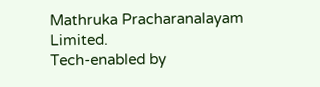Mathruka Pracharanalayam Limited.
Tech-enabled by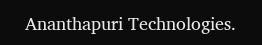Ananthapuri Technologies.